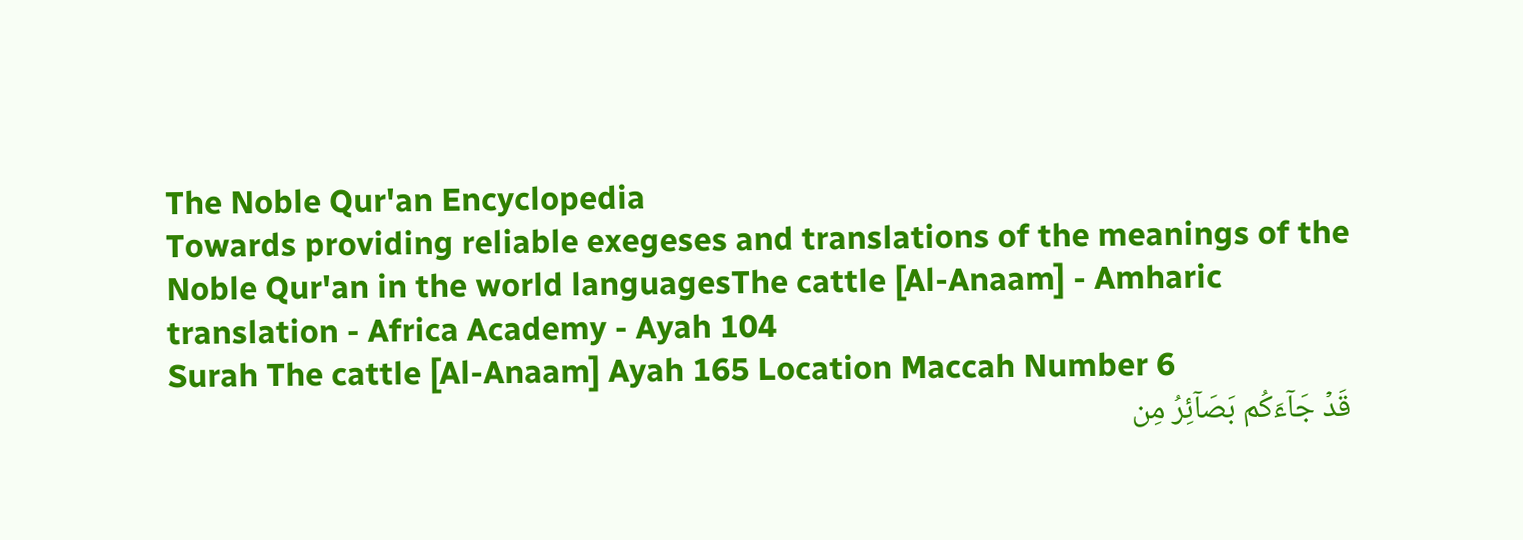The Noble Qur'an Encyclopedia
Towards providing reliable exegeses and translations of the meanings of the Noble Qur'an in the world languagesThe cattle [Al-Anaam] - Amharic translation - Africa Academy - Ayah 104
Surah The cattle [Al-Anaam] Ayah 165 Location Maccah Number 6
قَدۡ جَآءَكُم بَصَآئِرُ مِن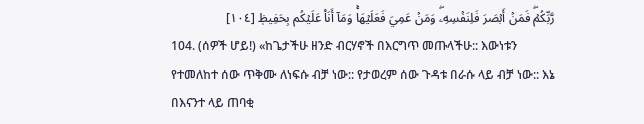رَّبِّكُمۡۖ فَمَنۡ أَبۡصَرَ فَلِنَفۡسِهِۦۖ وَمَنۡ عَمِيَ فَعَلَيۡهَاۚ وَمَآ أَنَا۠ عَلَيۡكُم بِحَفِيظٖ [١٠٤]
104. (ሰዎች ሆይ!) «ከጌታችሁ ዘንድ ብርሃኖች በእርግጥ መጡላችሁ:: እውነቱን የተመለከተ ሰው ጥቅሙ ለነፍሱ ብቻ ነው:: የታወረም ሰው ጉዳቱ በራሱ ላይ ብቻ ነው:: እኔ በእናንተ ላይ ጠባቂ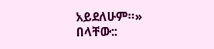አይደለሁም።» በላቸው::